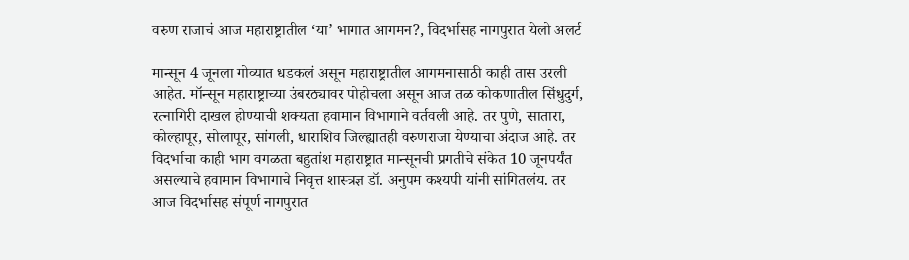वरुण राजाचं आज महाराष्ट्रातील ‘या’ भागात आगमन?, विदर्भासह नागपुरात येलो अलर्ट

मान्सून 4 जूनला गोव्यात धडकलं असून महाराष्ट्रातील आगमनासाठी काही तास उरली आहेत. मॉन्सून महाराष्ट्राच्या उंबरठ्यावर पोहोचला असून आज तळ कोकणातील सिंधुदुर्ग, रत्नागिरी दाखल होण्याची शक्यता हवामान विभागाने वर्तवली आहे. तर पुणे, सातारा, कोल्हापूर, सोलापूर, सांगली, धाराशिव जिल्ह्यातही वरुणराजा येण्याचा अंदाज आहे. तर विदर्भाचा काही भाग वगळता बहुतांश महाराष्ट्रात मान्सूनची प्रगतीचे संकेत 10 जूनपर्यंत असल्याचे हवामान विभागाचे निवृत्त शास्त्रज्ञ डॉ. अनुपम कश्यपी यांनी सांगितलंय. तर आज विदर्भासह संपूर्ण नागपुरात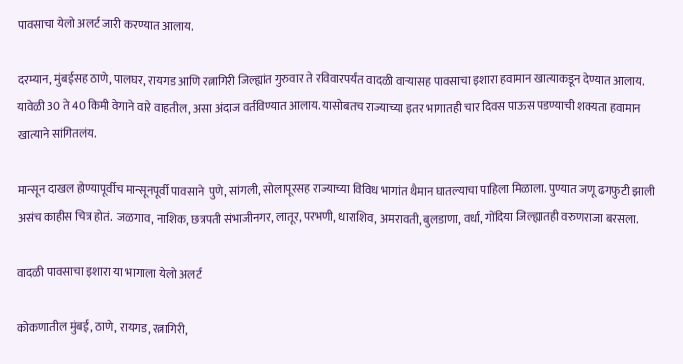पावसाचा येलो अलर्ट जारी करण्यात आलाय.

दरम्यान, मुंबईसह ठाणे, पालघर, रायगड आणि रत्नागिरी जिल्ह्यांत गुरुवार ते रविवारपर्यंत वादळी वाऱ्यासह पावसाचा इशारा हवामान खात्याकडून देण्यात आलाय. यावेळी 30 ते 40 किमी वेगाने वारे वाहतील, असा अंदाज वर्तविण्यात आलाय. यासोबतच राज्याच्या इतर भागातही चार दिवस पाऊस पडण्याची शक्यता हवामान खात्याने सांगितलंय.

मान्सून दाखल होण्यापूर्वीच मान्सूनपूर्वी पावसाने  पुणे, सांगली, सोलापूरसह राज्याच्या विविध भागांत थैमान घातल्याचा पाहिला मिळाला. पुण्यात जणू ढगफुटी झाली असंच काहीस चित्र होतं.  जळगाव, नाशिक, छत्रपती संभाजीनगर, लातूर, परभणी, धाराशिव, अमरावती, बुलडाणा, वर्धा, गोंदिया जिल्ह्यातही वरुणराजा बरसला.

वादळी पावसाचा इशारा या भागाला येलो अलर्ट

कोकणातील मुंबई, ठाणे, रायगड, रत्नागिरी,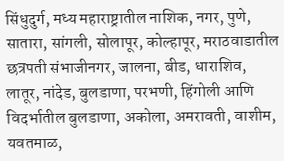सिंधुदुर्ग, मध्य महाराष्ट्रातील नाशिक, नगर, पुणे, सातारा, सांगली, सोलापूर, कोल्हापूर, मराठवाडातील छत्रपती संभाजीनगर, जालना, बीड, धाराशिव, लातूर, नांदेड, बुलडाणा, परभणी, हिंगोली आणि विदर्भातील बुलडाणा, अकोला, अमरावती, वाशीम, यवतमाळ,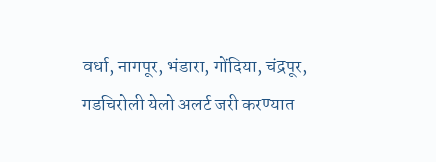वर्धा, नागपूर, भंडारा, गोंदिया, चंद्रपूर, गडचिरोली येलो अलर्ट जरी करण्यात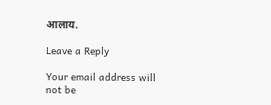आलाय.

Leave a Reply

Your email address will not be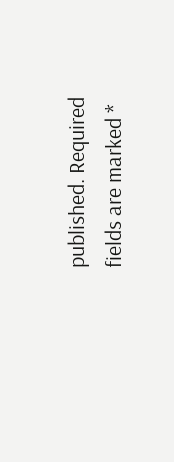published. Required fields are marked *